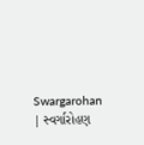Swargarohan | સ્વર્ગારોહણ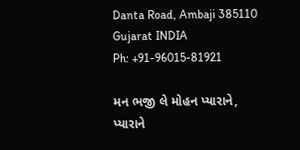Danta Road, Ambaji 385110
Gujarat INDIA
Ph: +91-96015-81921

મન ભજી લે મોહન પ્યારાને,
પ્યારાને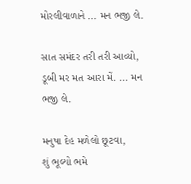મોરલીવાળાને ... મન ભજી લે.

સાત સમંદર તરી તરી આવ્યો,
ડૂબી મર મત આરા મેં. ... મન ભજી લે.

મનુષા દેહ મળેલો છૂટવા,
શું ભૂલ્યો ભમે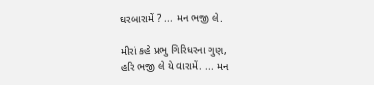ઘરબારામેં ? ... મન ભજી લે.

મીરાં કહે પ્રભુ ગિરિધરના ગુણ,
હરિ ભજી લે યે વારામેં. ... મન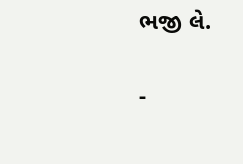ભજી લે.

-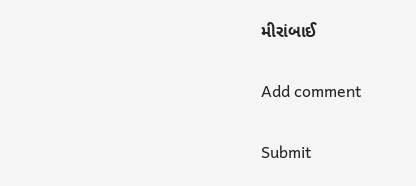મીરાંબાઈ

Add comment

Submit